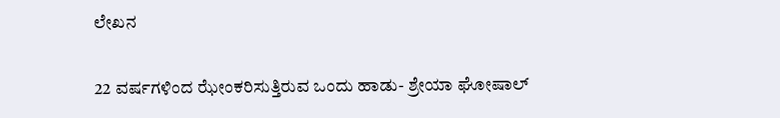ಲೇಖನ

22 ವರ್ಷಗಳಿಂದ ಝೇಂಕರಿಸುತ್ತಿರುವ ಒಂದು ಹಾಡು- ಶ್ರೇಯಾ ಘೋಷಾಲ್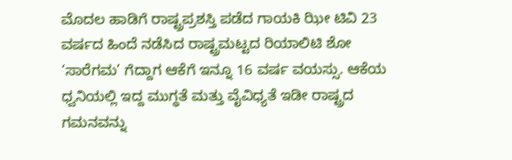ಮೊದಲ ಹಾಡಿಗೆ ರಾಷ್ಟ್ರಪ್ರಶಸ್ತಿ ಪಡೆದ ಗಾಯಕಿ ಝೀ ಟಿವಿ 23 ವರ್ಷದ ಹಿಂದೆ ನಡೆಸಿದ ರಾಷ್ಟ್ರಮಟ್ಟದ ರಿಯಾಲಿಟಿ ಶೋ ‘ಸಾರೆಗಮ’ ಗೆದ್ದಾಗ ಆಕೆಗೆ ಇನ್ನೂ 16 ವರ್ಷ ವಯಸ್ಸು. ಆಕೆಯ ಧ್ವನಿಯಲ್ಲಿ ಇದ್ದ ಮುಗ್ಧತೆ ಮತ್ತು ವೈವಿಧ್ಯತೆ ಇಡೀ ರಾಷ್ಟ್ರದ ಗಮನವನ್ನು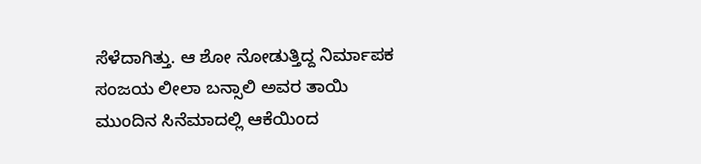ಸೆಳೆದಾಗಿತ್ತು. ಆ ಶೋ ನೋಡುತ್ತಿದ್ದ ನಿರ್ಮಾಪಕ ಸಂಜಯ ಲೀಲಾ ಬನ್ಸಾಲಿ ಅವರ ತಾಯಿ ಮುಂದಿನ ಸಿನೆಮಾದಲ್ಲಿ ಆಕೆಯಿಂದ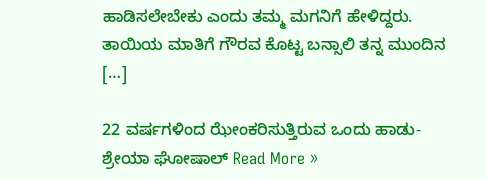ಹಾಡಿಸಲೇಬೇಕು ಎಂದು ತಮ್ಮ ಮಗನಿಗೆ ಹೇಳಿದ್ದರು. ತಾಯಿಯ ಮಾತಿಗೆ ಗೌರವ ಕೊಟ್ಟ ಬನ್ಸಾಲಿ ತನ್ನ ಮುಂದಿನ […]

22 ವರ್ಷಗಳಿಂದ ಝೇಂಕರಿಸುತ್ತಿರುವ ಒಂದು ಹಾಡು- ಶ್ರೇಯಾ ಘೋಷಾಲ್ Read More »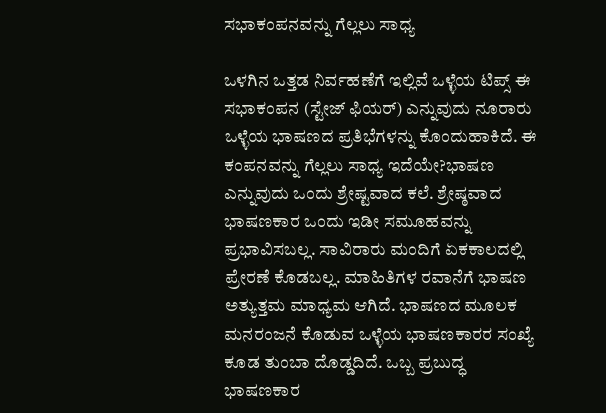ಸಭಾಕಂಪನವನ್ನು ಗೆಲ್ಲಲು ಸಾಧ್ಯ

ಒಳಗಿನ ಒತ್ತಡ ನಿರ್ವಹಣೆಗೆ ಇಲ್ಲಿವೆ ಒಳ್ಳೆಯ ಟಿಪ್ಸ್ ಈ ಸಭಾಕಂಪನ (ಸ್ಟೇಜ್ ಫಿಯರ್‌) ಎನ್ನುವುದು ನೂರಾರು ಒಳ್ಳೆಯ ಭಾಷಣದ ಪ್ರತಿಭೆಗಳನ್ನು ಕೊಂದುಹಾಕಿದೆ. ಈ ಕಂಪನವನ್ನು ಗೆಲ್ಲಲು ಸಾಧ್ಯ ಇದೆಯೇ?ಭಾಷಣ ಎನ್ನುವುದು ಒಂದು ಶ್ರೇಷ್ಟವಾದ ಕಲೆ. ಶ್ರೇಷ್ಠವಾದ ಭಾಷಣಕಾರ ಒಂದು ಇಡೀ ಸಮೂಹವನ್ನು ಪ್ರಭಾವಿಸಬಲ್ಲ. ಸಾವಿರಾರು ಮಂದಿಗೆ ಏಕಕಾಲದಲ್ಲಿ ಪ್ರೇರಣೆ ಕೊಡಬಲ್ಲ. ಮಾಹಿತಿಗಳ ರವಾನೆಗೆ ಭಾಷಣ ಅತ್ಯುತ್ತಮ ಮಾಧ್ಯಮ ಆಗಿದೆ. ಭಾಷಣದ ಮೂಲಕ ಮನರಂಜನೆ ಕೊಡುವ ಒಳ್ಳೆಯ ಭಾಷಣಕಾರರ ಸಂಖ್ಯೆ ಕೂಡ ತುಂಬಾ ದೊಡ್ಡದಿದೆ. ಒಬ್ಬ ಪ್ರಬುದ್ಧ ಭಾಷಣಕಾರ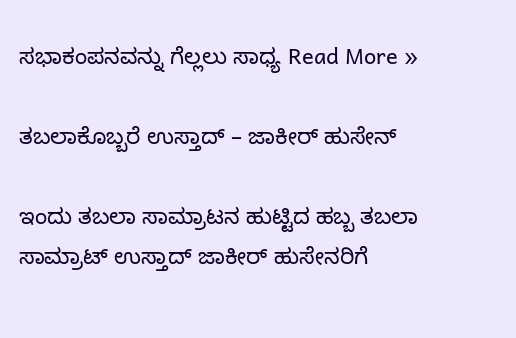ಸಭಾಕಂಪನವನ್ನು ಗೆಲ್ಲಲು ಸಾಧ್ಯ Read More »

ತಬಲಾಕೊಬ್ಬರೆ ಉಸ್ತಾದ್‌ – ಜಾಕೀರ್‌ ಹುಸೇನ್‌

ಇಂದು ತಬಲಾ ಸಾಮ್ರಾಟನ ಹುಟ್ಟಿದ ಹಬ್ಬ ತಬಲಾ ಸಾಮ್ರಾಟ್ ಉಸ್ತಾದ್ ಜಾಕೀರ್ ಹುಸೇನರಿಗೆ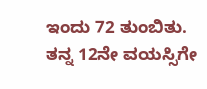ಇಂದು 72 ತುಂಬಿತು. ತನ್ನ 12ನೇ ವಯಸ್ಸಿಗೇ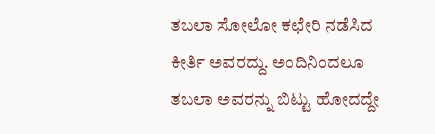ತಬಲಾ ಸೋಲೋ ಕಛೇರಿ ನಡೆಸಿದ ಕೀರ್ತಿ ಅವರದ್ದು. ಅಂದಿನಿಂದಲೂ ತಬಲಾ ಅವರನ್ನು ಬಿಟ್ಟು ಹೋದದ್ದೇ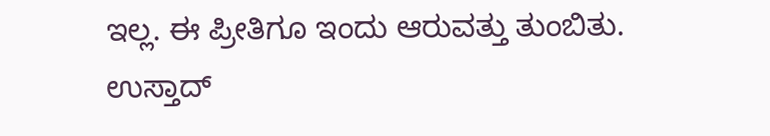ಇಲ್ಲ. ಈ ಪ್ರೀತಿಗೂ ಇಂದು ಆರುವತ್ತು ತುಂಬಿತು. ಉಸ್ತಾದ್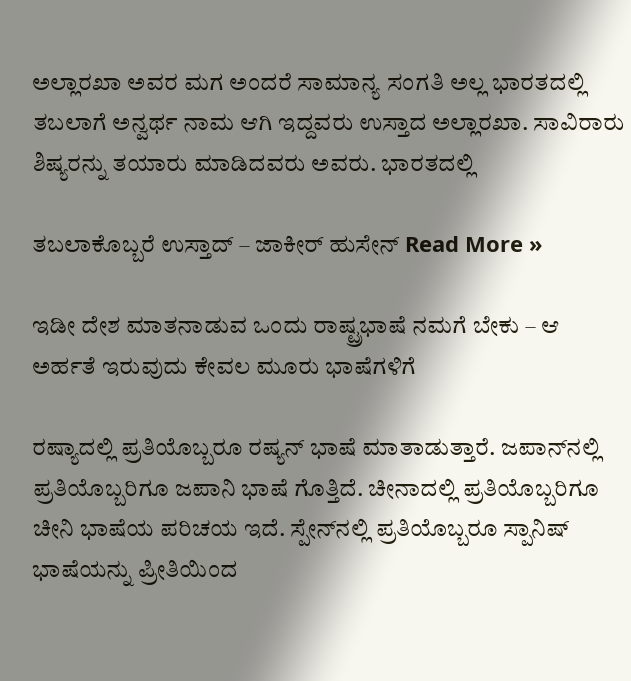ಅಲ್ಲಾರಖಾ ಅವರ ಮಗ ಅಂದರೆ ಸಾಮಾನ್ಯ ಸಂಗತಿ ಅಲ್ಲ ಭಾರತದಲ್ಲಿ ತಬಲಾಗೆ ಅನ್ವರ್ಥ ನಾಮ ಆಗಿ ಇದ್ದವರು ಉಸ್ತಾದ ಅಲ್ಲಾರಖಾ. ಸಾವಿರಾರು ಶಿಷ್ಯರನ್ನು ತಯಾರು ಮಾಡಿದವರು ಅವರು. ಭಾರತದಲ್ಲಿ

ತಬಲಾಕೊಬ್ಬರೆ ಉಸ್ತಾದ್‌ – ಜಾಕೀರ್‌ ಹುಸೇನ್‌ Read More »

ಇಡೀ ದೇಶ ಮಾತನಾಡುವ ಒಂದು ರಾಷ್ಟ್ರಭಾಷೆ ನಮಗೆ ಬೇಕು – ಆ ಅರ್ಹತೆ ಇರುವುದು ಕೇವಲ ಮೂರು ಭಾಷೆಗಳಿಗೆ

ರಷ್ಯಾದಲ್ಲಿ ಪ್ರತಿಯೊಬ್ಬರೂ ರಷ್ಯನ್ ಭಾಷೆ ಮಾತಾಡುತ್ತಾರೆ. ಜಪಾನ್‌ನಲ್ಲಿ ಪ್ರತಿಯೊಬ್ಬರಿಗೂ ಜಪಾನಿ ಭಾಷೆ ಗೊತ್ತಿದೆ. ಚೀನಾದಲ್ಲಿ ಪ್ರತಿಯೊಬ್ಬರಿಗೂ ಚೀನಿ ಭಾಷೆಯ ಪರಿಚಯ ಇದೆ. ಸ್ಪೇನ್‌ನಲ್ಲಿ ಪ್ರತಿಯೊಬ್ಬರೂ ಸ್ಪಾನಿಷ್ ಭಾಷೆಯನ್ನು ಪ್ರೀತಿಯಿಂದ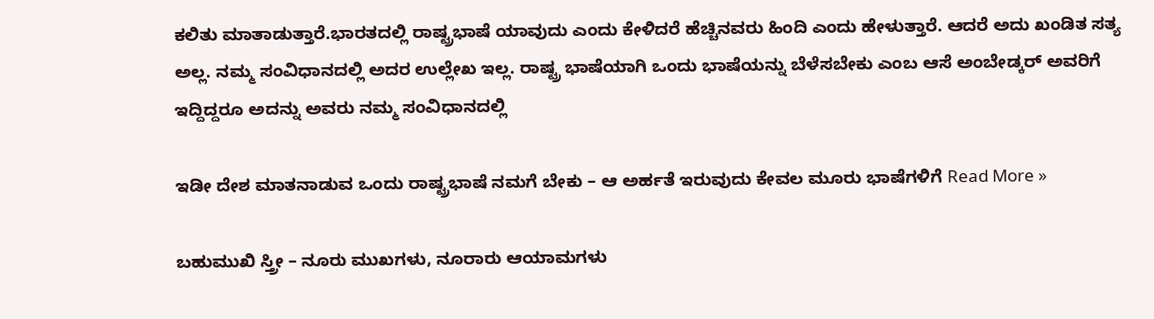ಕಲಿತು ಮಾತಾಡುತ್ತಾರೆ.ಭಾರತದಲ್ಲಿ ರಾಷ್ಟ್ರಭಾಷೆ ಯಾವುದು ಎಂದು ಕೇಳಿದರೆ ಹೆಚ್ಚಿನವರು ಹಿಂದಿ ಎಂದು ಹೇಳುತ್ತಾರೆ. ಆದರೆ ಅದು ಖಂಡಿತ ಸತ್ಯ ಅಲ್ಲ. ನಮ್ಮ ಸಂವಿಧಾನದಲ್ಲಿ ಅದರ ಉಲ್ಲೇಖ ಇಲ್ಲ. ರಾಷ್ಟ್ರ ಭಾಷೆಯಾಗಿ ಒಂದು ಭಾಷೆಯನ್ನು ಬೆಳೆಸಬೇಕು ಎಂಬ ಆಸೆ ಅಂಬೇಡ್ಕರ್ ಅವರಿಗೆ ಇದ್ದಿದ್ದರೂ ಅದನ್ನು ಅವರು ನಮ್ಮ ಸಂವಿಧಾನದಲ್ಲಿ

ಇಡೀ ದೇಶ ಮಾತನಾಡುವ ಒಂದು ರಾಷ್ಟ್ರಭಾಷೆ ನಮಗೆ ಬೇಕು – ಆ ಅರ್ಹತೆ ಇರುವುದು ಕೇವಲ ಮೂರು ಭಾಷೆಗಳಿಗೆ Read More »

ಬಹುಮುಖಿ ಸ್ತ್ರೀ – ನೂರು ಮುಖಗಳು, ನೂರಾರು ಆಯಾಮಗಳು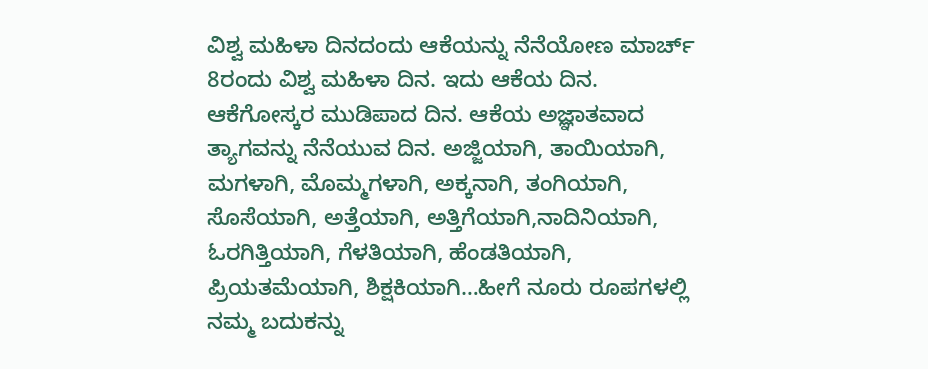ವಿಶ್ವ ಮಹಿಳಾ ದಿನದಂದು ಆಕೆಯನ್ನು ನೆನೆಯೋಣ ಮಾರ್ಚ್ 8ರಂದು ವಿಶ್ವ ಮಹಿಳಾ ದಿನ. ಇದು ಆಕೆಯ ದಿನ. ಆಕೆಗೋಸ್ಕರ ಮುಡಿಪಾದ ದಿನ. ಆಕೆಯ ಅಜ್ಞಾತವಾದ ತ್ಯಾಗವನ್ನು ನೆನೆಯುವ ದಿನ. ಅಜ್ಜಿಯಾಗಿ, ತಾಯಿಯಾಗಿ, ಮಗಳಾಗಿ, ಮೊಮ್ಮಗಳಾಗಿ, ಅಕ್ಕನಾಗಿ, ತಂಗಿಯಾಗಿ, ಸೊಸೆಯಾಗಿ, ಅತ್ತೆಯಾಗಿ, ಅತ್ತಿಗೆಯಾಗಿ,ನಾದಿನಿಯಾಗಿ, ಓರಗಿತ್ತಿಯಾಗಿ, ಗೆಳತಿಯಾಗಿ, ಹೆಂಡತಿಯಾಗಿ, ಪ್ರಿಯತಮೆಯಾಗಿ, ಶಿಕ್ಷಕಿಯಾಗಿ…ಹೀಗೆ ನೂರು ರೂಪಗಳಲ್ಲಿ ನಮ್ಮ ಬದುಕನ್ನು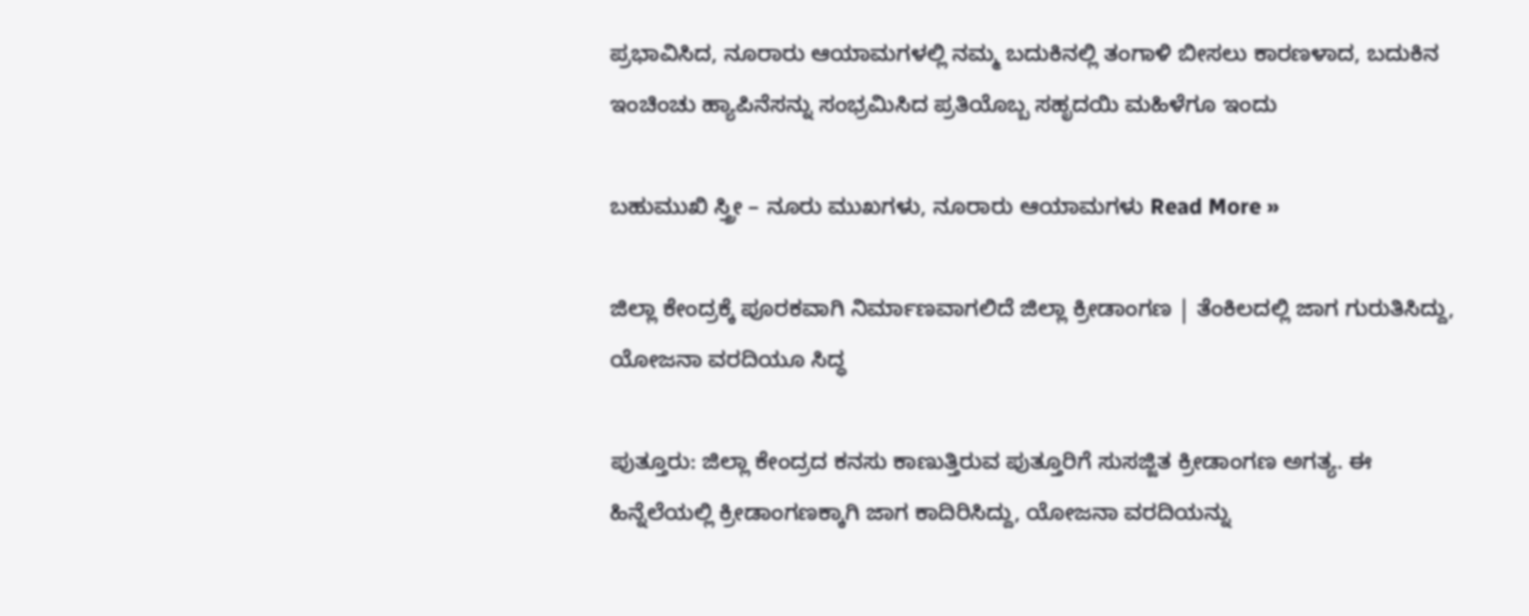ಪ್ರಭಾವಿಸಿದ, ನೂರಾರು ಆಯಾಮಗಳಲ್ಲಿ ನಮ್ಮ ಬದುಕಿನಲ್ಲಿ ತಂಗಾಳಿ ಬೀಸಲು ಕಾರಣಳಾದ, ಬದುಕಿನ ಇಂಚಿಂಚು ಹ್ಯಾಪಿನೆಸನ್ನು ಸಂಭ್ರಮಿಸಿದ ಪ್ರತಿಯೊಬ್ಬ ಸಹೃದಯಿ ಮಹಿಳೆಗೂ ಇಂದು

ಬಹುಮುಖಿ ಸ್ತ್ರೀ – ನೂರು ಮುಖಗಳು, ನೂರಾರು ಆಯಾಮಗಳು Read More »

ಜಿಲ್ಲಾ ಕೇಂದ್ರಕ್ಕೆ ಪೂರಕವಾಗಿ ನಿರ್ಮಾಣವಾಗಲಿದೆ ಜಿಲ್ಲಾ ಕ್ರೀಡಾಂಗಣ | ತೆಂಕಿಲದಲ್ಲಿ ಜಾಗ ಗುರುತಿಸಿದ್ದು, ಯೋಜನಾ ವರದಿಯೂ ಸಿದ್ಧ

ಪುತ್ತೂರು: ಜಿಲ್ಲಾ ಕೇಂದ್ರದ ಕನಸು ಕಾಣುತ್ತಿರುವ ಪುತ್ತೂರಿಗೆ ಸುಸಜ್ಜಿತ ಕ್ರೀಡಾಂಗಣ ಅಗತ್ಯ. ಈ ಹಿನ್ನೆಲೆಯಲ್ಲಿ ಕ್ರೀಡಾಂಗಣಕ್ಕಾಗಿ ಜಾಗ ಕಾದಿರಿಸಿದ್ದು, ಯೋಜನಾ ವರದಿಯನ್ನು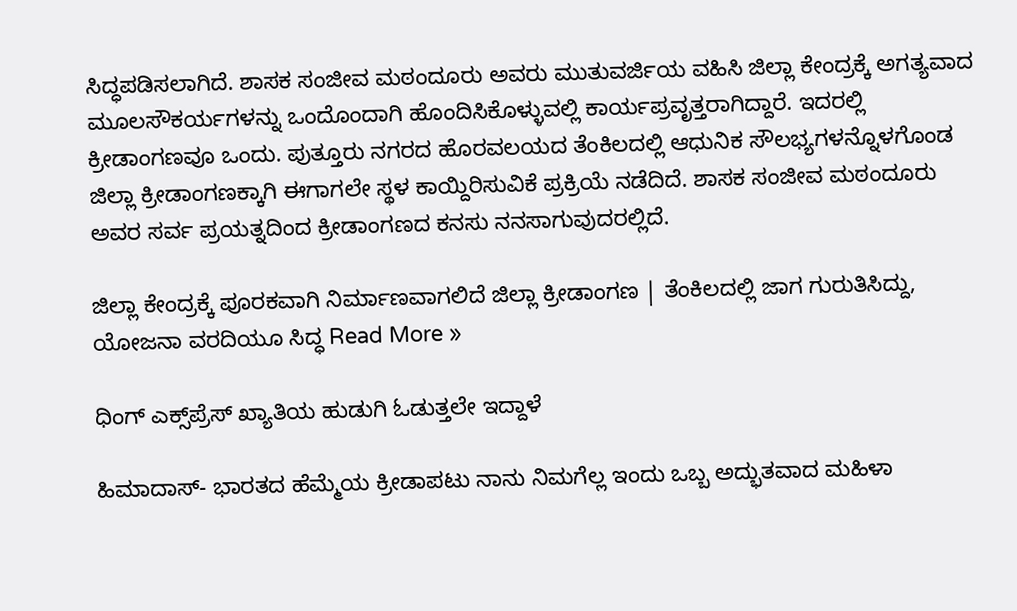ಸಿದ್ಧಪಡಿಸಲಾಗಿದೆ. ಶಾಸಕ ಸಂಜೀವ ಮಠಂದೂರು ಅವರು ಮುತುವರ್ಜಿಯ ವಹಿಸಿ ಜಿಲ್ಲಾ ಕೇಂದ್ರಕ್ಕೆ ಅಗತ್ಯವಾದ ಮೂಲಸೌಕರ್ಯಗಳನ್ನು ಒಂದೊಂದಾಗಿ ಹೊಂದಿಸಿಕೊಳ್ಳುವಲ್ಲಿ ಕಾರ್ಯಪ್ರವೃತ್ತರಾಗಿದ್ದಾರೆ. ಇದರಲ್ಲಿ ಕ್ರೀಡಾಂಗಣವೂ ಒಂದು. ಪುತ್ತೂರು ನಗರದ ಹೊರವಲಯದ ತೆಂಕಿಲದಲ್ಲಿ ಆಧುನಿಕ ಸೌಲಭ್ಯಗಳನ್ನೊಳಗೊಂಡ ಜಿಲ್ಲಾ ಕ್ರೀಡಾಂಗಣಕ್ಕಾಗಿ ಈಗಾಗಲೇ ಸ್ಥಳ ಕಾಯ್ದಿರಿಸುವಿಕೆ ಪ್ರಕ್ರಿಯೆ ನಡೆದಿದೆ. ಶಾಸಕ ಸಂಜೀವ ಮಠಂದೂರು ಅವರ ಸರ್ವ ಪ್ರಯತ್ನದಿಂದ ಕ್ರೀಡಾಂಗಣದ ಕನಸು ನನಸಾಗುವುದರಲ್ಲಿದೆ.

ಜಿಲ್ಲಾ ಕೇಂದ್ರಕ್ಕೆ ಪೂರಕವಾಗಿ ನಿರ್ಮಾಣವಾಗಲಿದೆ ಜಿಲ್ಲಾ ಕ್ರೀಡಾಂಗಣ | ತೆಂಕಿಲದಲ್ಲಿ ಜಾಗ ಗುರುತಿಸಿದ್ದು, ಯೋಜನಾ ವರದಿಯೂ ಸಿದ್ಧ Read More »

ಧಿಂಗ್ ಎಕ್ಸ್‌ಪ್ರೆಸ್ ಖ್ಯಾತಿಯ ಹುಡುಗಿ ಓಡುತ್ತಲೇ ಇದ್ದಾಳೆ

ಹಿಮಾದಾಸ್- ಭಾರತದ ಹೆಮ್ಮೆಯ ಕ್ರೀಡಾಪಟು ನಾನು ನಿಮಗೆಲ್ಲ ಇಂದು ಒಬ್ಬ ಅದ್ಭುತವಾದ ಮಹಿಳಾ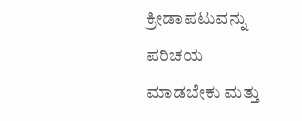ಕ್ರೀಡಾಪಟುವನ್ನು ಪರಿಚಯ ಮಾಡಬೇಕು ಮತ್ತು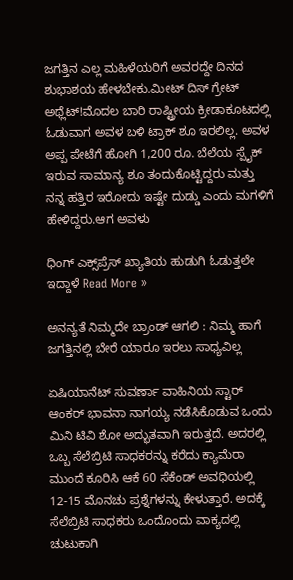ಜಗತ್ತಿನ ಎಲ್ಲ ಮಹಿಳೆಯರಿಗೆ ಅವರದ್ದೇ ದಿನದ ಶುಭಾಶಯ ಹೇಳಬೇಕು.ಮೀಟ್ ದಿಸ್ ಗ್ರೇಟ್ ಅಥ್ಲೆಟ್!ಮೊದಲ ಬಾರಿ ರಾಷ್ಟ್ರೀಯ ಕ್ರೀಡಾಕೂಟದಲ್ಲಿ ಓಡುವಾಗ ಅವಳ ಬಳಿ ಟ್ರಾಕ್ ಶೂ ಇರಲಿಲ್ಲ. ಅವಳ ಅಪ್ಪ ಪೇಟೆಗೆ ಹೋಗಿ 1,200 ರೂ. ಬೆಲೆಯ ಸ್ಪೈಕ್ ಇರುವ ಸಾಮಾನ್ಯ ಶೂ ತಂದುಕೊಟ್ಟಿದ್ದರು ಮತ್ತು ನನ್ನ ಹತ್ತಿರ ಇರೋದು ಇಷ್ಟೇ ದುಡ್ಡು ಎಂದು ಮಗಳಿಗೆ ಹೇಳಿದ್ದರು.ಆಗ ಅವಳು

ಧಿಂಗ್ ಎಕ್ಸ್‌ಪ್ರೆಸ್ ಖ್ಯಾತಿಯ ಹುಡುಗಿ ಓಡುತ್ತಲೇ ಇದ್ದಾಳೆ Read More »

ಅನನ್ಯತೆ ನಿಮ್ಮದೇ ಬ್ರಾಂಡ್ ಆಗಲಿ : ನಿಮ್ಮ ಹಾಗೆ ಜಗತ್ತಿನಲ್ಲಿ ಬೇರೆ ಯಾರೂ ಇರಲು ಸಾಧ್ಯವಿಲ್ಲ

ಏಷಿಯಾನೆಟ್ ಸುವರ್ಣಾ ವಾಹಿನಿಯ ಸ್ಟಾರ್ ಆಂಕರ್ ಭಾವನಾ ನಾಗಯ್ಯ ನಡೆಸಿಕೊಡುವ ಒಂದು ಮಿನಿ ಟಿವಿ ಶೋ ಅದ್ಭುತವಾಗಿ ಇರುತ್ತದೆ. ಅದರಲ್ಲಿ ಒಬ್ಬ ಸೆಲೆಬ್ರಿಟಿ ಸಾಧಕರನ್ನು ಕರೆದು ಕ್ಯಾಮೆರಾ ಮುಂದೆ ಕೂರಿಸಿ ಆಕೆ 60 ಸೆಕೆಂಡ್ ಅವಧಿಯಲ್ಲಿ 12-15 ಮೊನಚು ಪ್ರಶ್ನೆಗಳನ್ನು ಕೇಳುತ್ತಾರೆ. ಅದಕ್ಕೆ ಸೆಲೆಬ್ರಿಟಿ ಸಾಧಕರು ಒಂದೊಂದು ವಾಕ್ಯದಲ್ಲಿ ಚುಟುಕಾಗಿ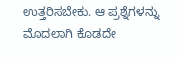ಉತ್ತರಿಸಬೇಕು. ಆ ಪ್ರಶ್ನೆಗಳನ್ನು ಮೊದಲಾಗಿ ಕೊಡದೇ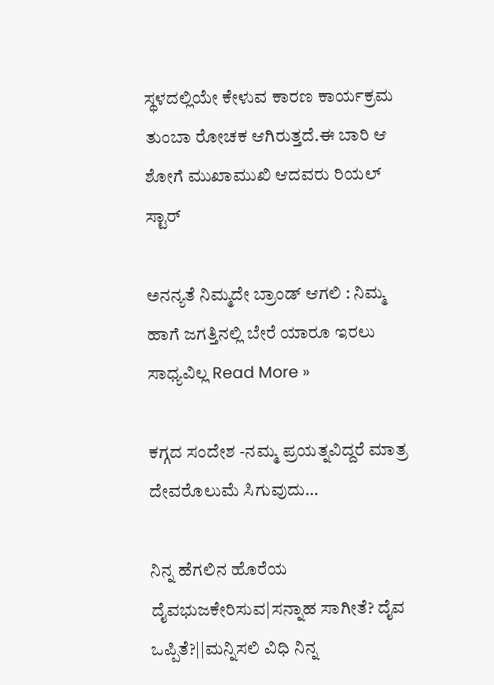ಸ್ಥಳದಲ್ಲಿಯೇ ಕೇಳುವ ಕಾರಣ ಕಾರ್ಯಕ್ರಮ ತುಂಬಾ ರೋಚಕ ಆಗಿರುತ್ತದೆ.ಈ ಬಾರಿ ಆ ಶೋಗೆ ಮುಖಾಮುಖಿ ಆದವರು ರಿಯಲ್ ಸ್ಟಾರ್

ಅನನ್ಯತೆ ನಿಮ್ಮದೇ ಬ್ರಾಂಡ್ ಆಗಲಿ : ನಿಮ್ಮ ಹಾಗೆ ಜಗತ್ತಿನಲ್ಲಿ ಬೇರೆ ಯಾರೂ ಇರಲು ಸಾಧ್ಯವಿಲ್ಲ Read More »

ಕಗ್ಗದ ಸಂದೇಶ -ನಮ್ಮ ಪ್ರಯತ್ನವಿದ್ದರೆ ಮಾತ್ರ ದೇವರೊಲುಮೆ ಸಿಗುವುದು…

ನಿನ್ನ ಹೆಗಲಿನ ಹೊರೆಯ ದೈವಭುಜಕೇರಿಸುವ|ಸನ್ನಾಹ ಸಾಗೀತೆ? ದೈವ ಒಪ್ಪಿತೆ?||ಮನ್ನಿಸಲಿ ವಿಧಿ ನಿನ್ನ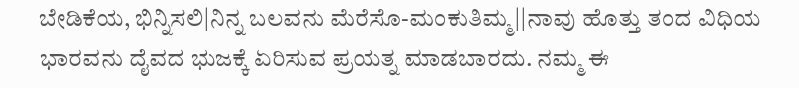ಬೇಡಿಕೆಯ, ಭಿನ್ನಿಸಲಿ|ನಿನ್ನ ಬಲವನು ಮೆರೆಸೊ-ಮಂಕುತಿಮ್ಮ||ನಾವು ಹೊತ್ತು ತಂದ ವಿಧಿಯ ಭಾರವನು ದೈವದ ಭುಜಕ್ಕೆ ಏರಿಸುವ ಪ್ರಯತ್ನ ಮಾಡಬಾರದು. ನಮ್ಮ ಈ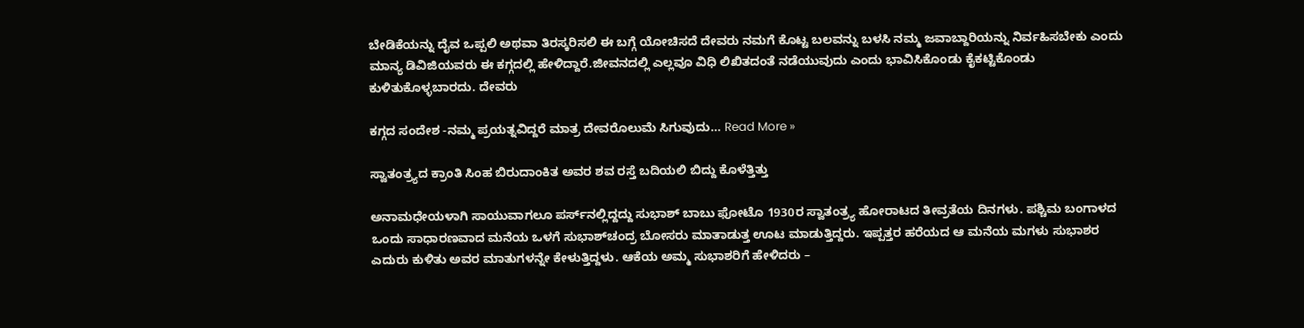ಬೇಡಿಕೆಯನ್ನು ದೈವ ಒಪ್ಪಲಿ ಅಥವಾ ತಿರಸ್ಕರಿಸಲಿ ಈ ಬಗ್ಗೆ ಯೋಚಿಸದೆ ದೇವರು ನಮಗೆ ಕೊಟ್ಟ ಬಲವನ್ನು ಬಳಸಿ ನಮ್ಮ ಜವಾಬ್ದಾರಿಯನ್ನು ನಿರ್ವಹಿಸಬೇಕು ಎಂದು ಮಾನ್ಯ ಡಿವಿಜಿಯವರು ಈ ಕಗ್ಗದಲ್ಲಿ ಹೇಳಿದ್ದಾರೆ.ಜೀವನದಲ್ಲಿ ಎಲ್ಲವೂ ವಿಧಿ ಲಿಖಿತದಂತೆ ನಡೆಯುವುದು ಎಂದು ಭಾವಿಸಿಕೊಂಡು ಕೈಕಟ್ಟಿಕೊಂಡು ಕುಳಿತುಕೊಳ್ಳಬಾರದು. ದೇವರು

ಕಗ್ಗದ ಸಂದೇಶ -ನಮ್ಮ ಪ್ರಯತ್ನವಿದ್ದರೆ ಮಾತ್ರ ದೇವರೊಲುಮೆ ಸಿಗುವುದು… Read More »

ಸ್ವಾತಂತ್ರ್ಯದ ಕ್ರಾಂತಿ ಸಿಂಹ ಬಿರುದಾಂಕಿತ ಅವರ ಶವ ರಸ್ತೆ ಬದಿಯಲಿ ಬಿದ್ದು ಕೊಳೆತ್ತಿತ್ತು

ಅನಾಮಧೇಯಳಾಗಿ ಸಾಯುವಾಗಲೂ ಪರ್ಸ್‌ನಲ್ಲಿದ್ದದ್ದು ಸುಭಾಶ್‌ ಬಾಬು ಫೋಟೊ 1930ರ ಸ್ವಾತಂತ್ರ್ಯ ಹೋರಾಟದ ತೀವ್ರತೆಯ ದಿನಗಳು. ಪಶ್ಚಿಮ ಬಂಗಾಳದ ಒಂದು ಸಾಧಾರಣವಾದ ಮನೆಯ ಒಳಗೆ ಸುಭಾಶ್‌ಚಂದ್ರ ಬೋಸರು ಮಾತಾಡುತ್ತ ಊಟ ಮಾಡುತ್ತಿದ್ದರು. ಇಪ್ಪತ್ತರ ಹರೆಯದ ಆ ಮನೆಯ ಮಗಳು ಸುಭಾಶರ ಎದುರು ಕುಳಿತು ಅವರ ಮಾತುಗಳನ್ನೇ ಕೇಳುತ್ತಿದ್ದಳು. ಆಕೆಯ ಅಮ್ಮ ಸುಭಾಶರಿಗೆ ಹೇಳಿದರು –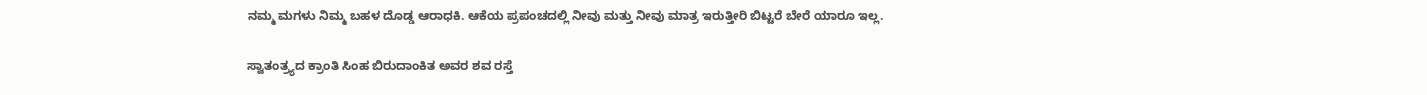ನಮ್ಮ ಮಗಳು ನಿಮ್ಮ ಬಹಳ ದೊಡ್ಡ ಆರಾಧಕಿ. ಆಕೆಯ ಪ್ರಪಂಚದಲ್ಲಿ ನೀವು ಮತ್ತು ನೀವು ಮಾತ್ರ ಇರುತ್ತೀರಿ ಬಿಟ್ಟರೆ ಬೇರೆ ಯಾರೂ ಇಲ್ಲ.

ಸ್ವಾತಂತ್ರ್ಯದ ಕ್ರಾಂತಿ ಸಿಂಹ ಬಿರುದಾಂಕಿತ ಅವರ ಶವ ರಸ್ತೆ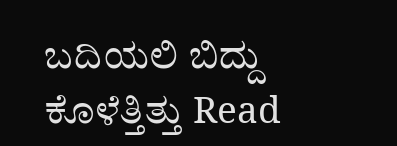ಬದಿಯಲಿ ಬಿದ್ದು ಕೊಳೆತ್ತಿತ್ತು Read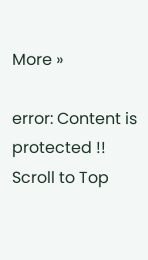More »

error: Content is protected !!
Scroll to Top